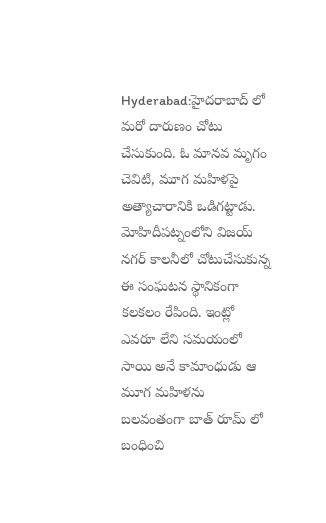Hyderabad:హైదరాబాద్ లో మరో దారుణం చోటు చేసుకుంది. ఓ మానవ మృగం చెవిటి, మూగ మహిళపై అత్యాచారానికి ఒడిగట్టాడు. మోహిదీపట్నంలోని విజయ్ నగర్ కాలనీలో చోటుచేసుకున్న ఈ సంఘటన స్థానికంగా కలకలం రేపింది. ఇంట్లో ఎవరూ లేని సమయంలో సాయి అనే కామాంధుడు ఆ మూగ మహిళను బలవంతంగా బాత్ రూమ్ లో బంధించి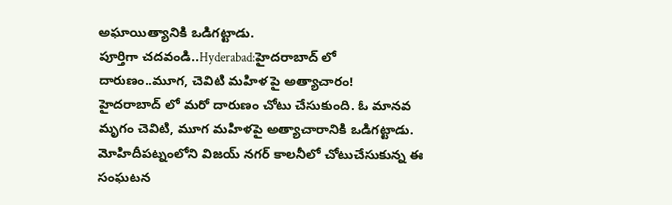అఘాయిత్యానికి ఒడిగట్టాడు.
పూర్తిగా చదవండి..Hyderabad:హైదరాబాద్ లో దారుణం..మూగ, చెవిటి మహిళ పై అత్యాచారం!
హైదరాబాద్ లో మరో దారుణం చోటు చేసుకుంది. ఓ మానవ మృగం చెవిటి, మూగ మహిళపై అత్యాచారానికి ఒడిగట్టాడు. మోహిదీపట్నంలోని విజయ్ నగర్ కాలనీలో చోటుచేసుకున్న ఈ సంఘటన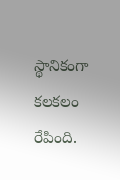స్థానికంగా కలకలం రేపింది.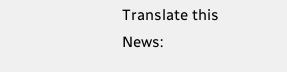Translate this News: